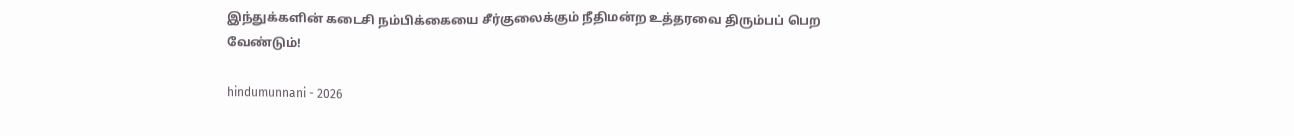இந்துக்களின் கடைசி நம்பிக்கையை சீர்குலைக்கும் நீதிமன்ற உத்தரவை திரும்பப் பெற வேண்டும்!

hindumunnani - 2026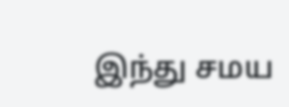இந்து சமய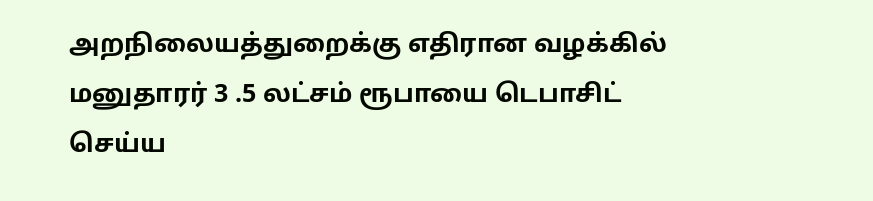அறநிலையத்துறைக்கு எதிரான வழக்கில் மனுதாரர் 3 .5 லட்சம் ரூபாயை டெபாசிட் செய்ய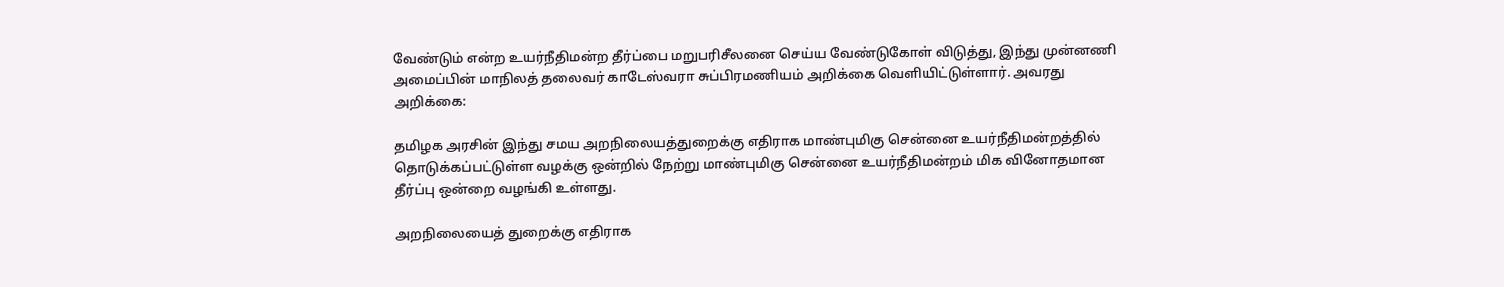வேண்டும் என்ற உயர்நீதிமன்ற தீர்ப்பை மறுபரிசீலனை செய்ய வேண்டுகோள் விடுத்து, இந்து முன்னணி அமைப்பின் மாநிலத் தலைவர் காடேஸ்வரா சுப்பிரமணியம் அறிக்கை வெளியிட்டுள்ளார். அவரது அறிக்கை:

தமிழக அரசின் இந்து சமய அறநிலையத்துறைக்கு எதிராக மாண்புமிகு சென்னை உயர்நீதிமன்றத்தில் தொடுக்கப்பட்டுள்ள வழக்கு ஒன்றில் நேற்று மாண்புமிகு சென்னை உயர்நீதிமன்றம் மிக வினோதமான தீர்ப்பு ஒன்றை வழங்கி உள்ளது.

அறநிலையைத் துறைக்கு எதிராக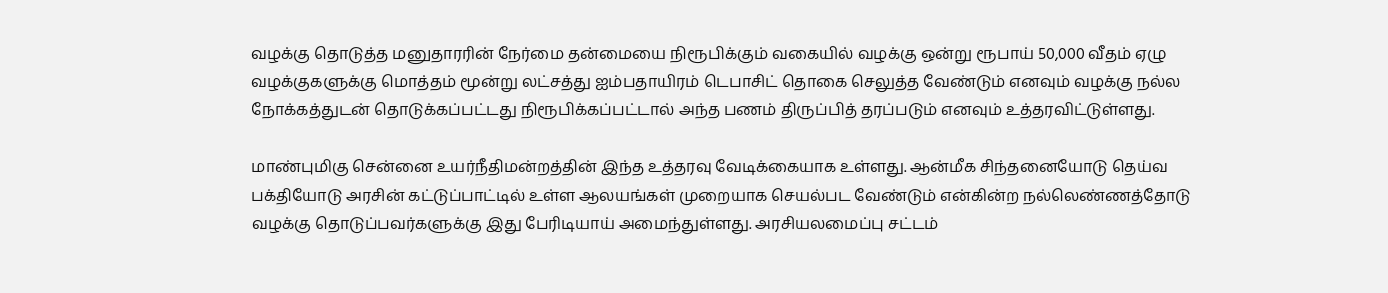வழக்கு தொடுத்த மனுதாரரின் நேர்மை தன்மையை நிரூபிக்கும் வகையில் வழக்கு ஒன்று ரூபாய் 50,000 வீதம் ஏழு வழக்குகளுக்கு மொத்தம் மூன்று லட்சத்து ஐம்பதாயிரம் டெபாசிட் தொகை செலுத்த வேண்டும் எனவும் வழக்கு நல்ல நோக்கத்துடன் தொடுக்கப்பட்டது நிரூபிக்கப்பட்டால் அந்த பணம் திருப்பித் தரப்படும் எனவும் உத்தரவிட்டுள்ளது.

மாண்புமிகு சென்னை உயர்நீதிமன்றத்தின் இந்த உத்தரவு வேடிக்கையாக உள்ளது. ஆன்மீக சிந்தனையோடு தெய்வ பக்தியோடு அரசின் கட்டுப்பாட்டில் உள்ள ஆலயங்கள் முறையாக செயல்பட வேண்டும் என்கின்ற நல்லெண்ணத்தோடு வழக்கு தொடுப்பவர்களுக்கு இது பேரிடியாய் அமைந்துள்ளது. அரசியலமைப்பு சட்டம்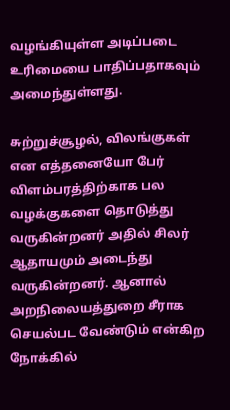வழங்கியுள்ள அடிப்படை உரிமையை பாதிப்பதாகவும் அமைந்துள்ளது.

சுற்றுச்சூழல், விலங்குகள் என எத்தனையோ பேர் விளம்பரத்திற்காக பல வழக்குகளை தொடுத்து வருகின்றனர் அதில் சிலர் ஆதாயமும் அடைந்து வருகின்றனர். ஆனால் அறநிலையத்துறை சீராக செயல்பட வேண்டும் என்கிற நோக்கில்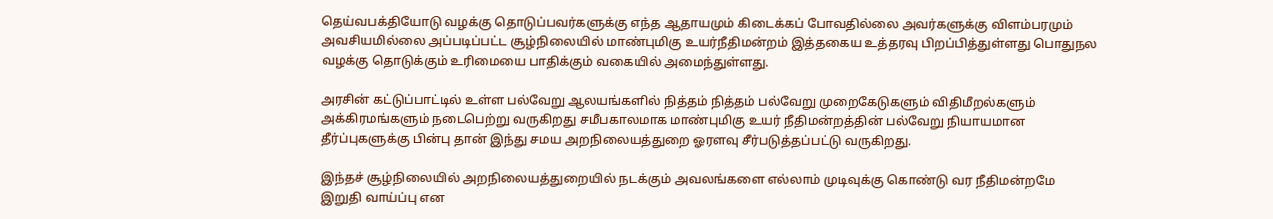தெய்வபக்தியோடு வழக்கு தொடுப்பவர்களுக்கு எந்த ஆதாயமும் கிடைக்கப் போவதில்லை அவர்களுக்கு விளம்பரமும் அவசியமில்லை அப்படிப்பட்ட சூழ்நிலையில் மாண்புமிகு உயர்நீதிமன்றம் இத்தகைய உத்தரவு பிறப்பித்துள்ளது பொதுநல வழக்கு தொடுக்கும் உரிமையை பாதிக்கும் வகையில் அமைந்துள்ளது.

அரசின் கட்டுப்பாட்டில் உள்ள பல்வேறு ஆலயங்களில் நித்தம் நித்தம் பல்வேறு முறைகேடுகளும் விதிமீறல்களும் அக்கிரமங்களும் நடைபெற்று வருகிறது சமீபகாலமாக மாண்புமிகு உயர் நீதிமன்றத்தின் பல்வேறு நியாயமான தீர்ப்புகளுக்கு பின்பு தான் இந்து சமய அறநிலையத்துறை ஓரளவு சீர்படுத்தப்பட்டு வருகிறது.

இந்தச் சூழ்நிலையில் அறநிலையத்துறையில் நடக்கும் அவலங்களை எல்லாம் முடிவுக்கு கொண்டு வர நீதிமன்றமே இறுதி வாய்ப்பு என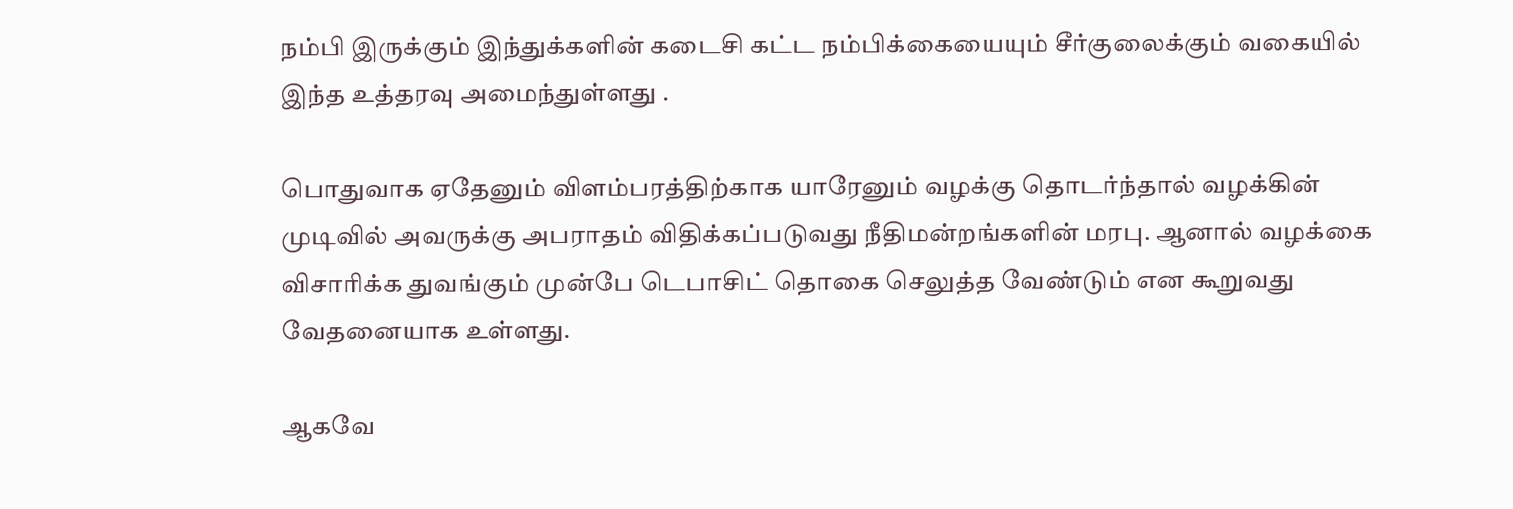நம்பி இருக்கும் இந்துக்களின் கடைசி கட்ட நம்பிக்கையையும் சீர்குலைக்கும் வகையில் இந்த உத்தரவு அமைந்துள்ளது .

பொதுவாக ஏதேனும் விளம்பரத்திற்காக யாரேனும் வழக்கு தொடர்ந்தால் வழக்கின் முடிவில் அவருக்கு அபராதம் விதிக்கப்படுவது நீதிமன்றங்களின் மரபு. ஆனால் வழக்கை விசாரிக்க துவங்கும் முன்பே டெபாசிட் தொகை செலுத்த வேண்டும் என கூறுவது வேதனையாக உள்ளது.

ஆகவே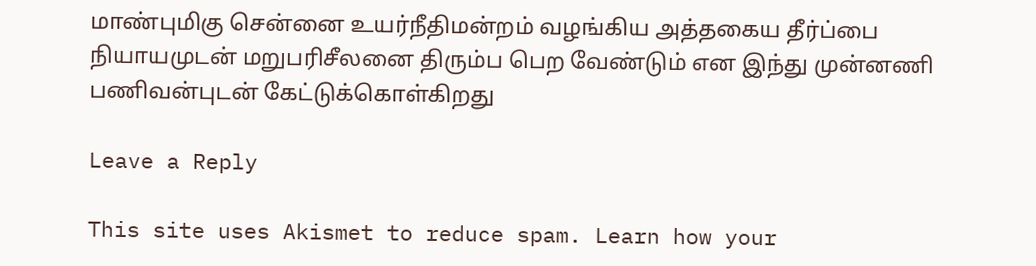மாண்புமிகு சென்னை உயர்நீதிமன்றம் வழங்கிய அத்தகைய தீர்ப்பை நியாயமுடன் மறுபரிசீலனை திரும்ப பெற வேண்டும் என இந்து முன்னணி பணிவன்புடன் கேட்டுக்கொள்கிறது

Leave a Reply

This site uses Akismet to reduce spam. Learn how your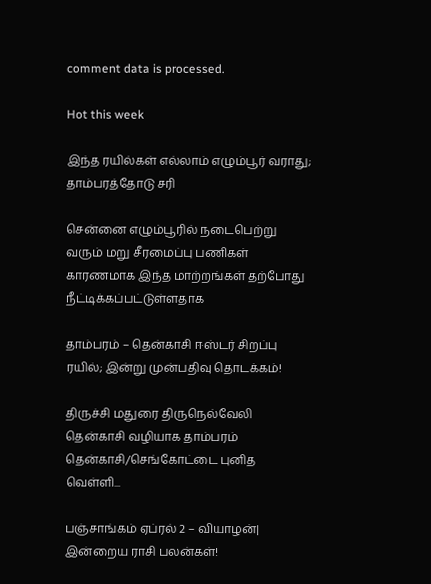comment data is processed.

Hot this week

இந்த ரயில்கள் எல்லாம் எழும்பூர் வராது; தாம்பரத்தோடு சரி

சென்னை எழும்பூரில் நடைபெற்று வரும் மறு சீரமைப்பு பணிகள் காரணமாக இந்த மாற்றங்கள் தற்போது நீட்டிக்கப்பட்டுள்ளதாக‌

தாம்பரம் – தென்காசி ஈஸ்டர் சிறப்பு ரயில்; இன்று முன்பதிவு தொடக்கம்!

திருச்சி மதுரை திருநெல்வேலி தென்காசி வழியாக தாம்பரம் தென்காசி/செங்கோட்டை புனித வெள்ளி...

பஞ்சாங்கம் ஏப்ரல் 2 – வியாழன்| இன்றைய ராசி பலன்கள்!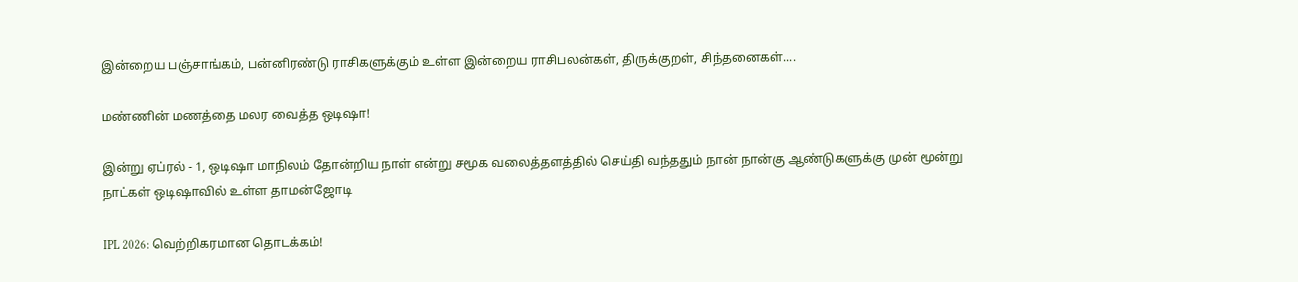இன்றைய பஞ்சாங்கம், பன்னிரண்டு ராசிகளுக்கும் உள்ள இன்றைய ராசிபலன்கள், திருக்குறள், சிந்தனைகள்....

மண்ணின் மணத்தை மலர வைத்த ஒடிஷா!

இன்று ஏப்ரல் - 1, ஒடிஷா மாநிலம் தோன்றிய நாள் என்று சமூக வலைத்தளத்தில் செய்தி வந்ததும் நான் நான்கு ஆண்டுகளுக்கு முன் மூன்று நாட்கள் ஒடிஷாவில் உள்ள தாமன்ஜோடி

IPL 2026: வெற்றிகரமான தொடக்கம்!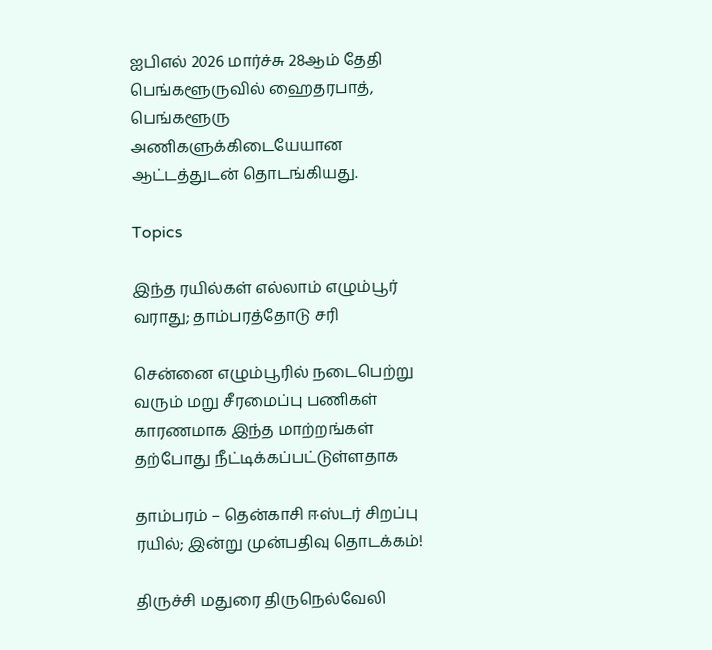ஐபிஎல் 2026 மார்ச்சு 28ஆம் தேதி பெங்களூருவில் ஹைதரபாத், பெங்களூரு அணிகளுக்கிடையேயான ஆட்டத்துடன் தொடங்கியது.

Topics

இந்த ரயில்கள் எல்லாம் எழும்பூர் வராது; தாம்பரத்தோடு சரி

சென்னை எழும்பூரில் நடைபெற்று வரும் மறு சீரமைப்பு பணிகள் காரணமாக இந்த மாற்றங்கள் தற்போது நீட்டிக்கப்பட்டுள்ளதாக‌

தாம்பரம் – தென்காசி ஈஸ்டர் சிறப்பு ரயில்; இன்று முன்பதிவு தொடக்கம்!

திருச்சி மதுரை திருநெல்வேலி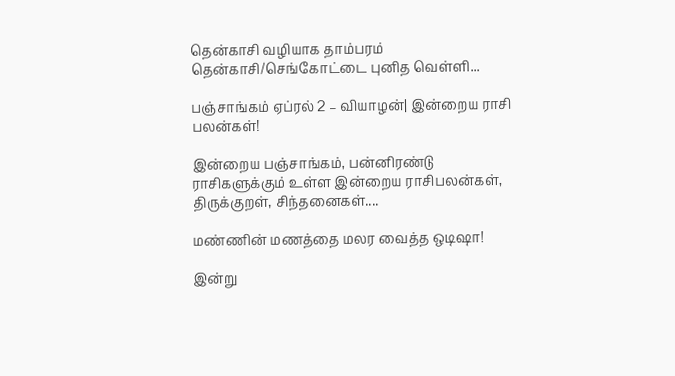தென்காசி வழியாக தாம்பரம் தென்காசி/செங்கோட்டை புனித வெள்ளி...

பஞ்சாங்கம் ஏப்ரல் 2 – வியாழன்| இன்றைய ராசி பலன்கள்!

இன்றைய பஞ்சாங்கம், பன்னிரண்டு ராசிகளுக்கும் உள்ள இன்றைய ராசிபலன்கள், திருக்குறள், சிந்தனைகள்....

மண்ணின் மணத்தை மலர வைத்த ஒடிஷா!

இன்று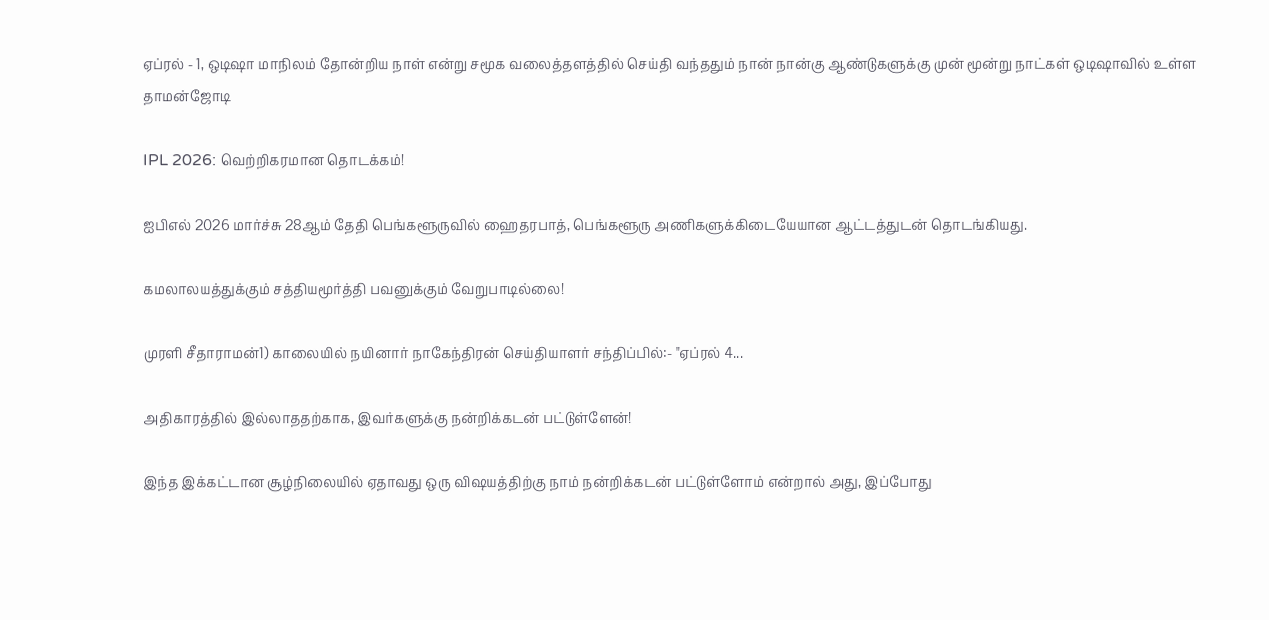ஏப்ரல் - 1, ஒடிஷா மாநிலம் தோன்றிய நாள் என்று சமூக வலைத்தளத்தில் செய்தி வந்ததும் நான் நான்கு ஆண்டுகளுக்கு முன் மூன்று நாட்கள் ஒடிஷாவில் உள்ள தாமன்ஜோடி

IPL 2026: வெற்றிகரமான தொடக்கம்!

ஐபிஎல் 2026 மார்ச்சு 28ஆம் தேதி பெங்களூருவில் ஹைதரபாத், பெங்களூரு அணிகளுக்கிடையேயான ஆட்டத்துடன் தொடங்கியது.

கமலாலயத்துக்கும் சத்தியமூர்த்தி பவனுக்கும் வேறுபாடில்லை!

முரளி சீதாராமன்1) காலையில் நயினார் நாகேந்திரன் செய்தியாளர் சந்திப்பில்:- "ஏப்ரல் 4...

அதிகாரத்தில் இல்லாததற்காக, இவர்களுக்கு நன்றிக்கடன் பட்டுள்ளேன்!

இந்த இக்கட்டான சூழ்நிலையில் ஏதாவது ஒரு விஷயத்திற்கு நாம் நன்றிக்கடன் பட்டுள்ளோம் என்றால் அது, இப்போது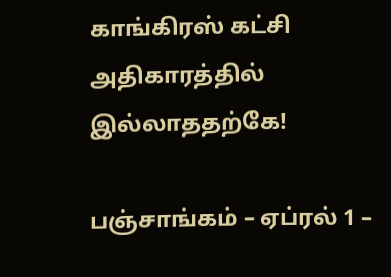காங்கிரஸ் கட்சி அதிகாரத்தில் இல்லாததற்கே!

பஞ்சாங்கம் – ஏப்ரல் 1 –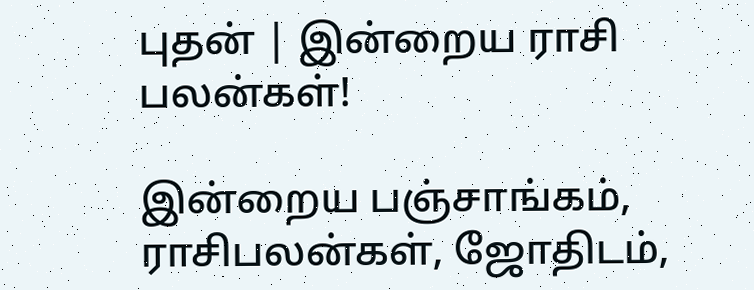புதன் | இன்றைய ராசி பலன்கள்!

இன்றைய பஞ்சாங்கம், ராசிபலன்கள், ஜோதிடம்,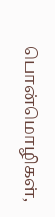பொன்மொழிகள்,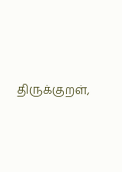திருக்குறள்,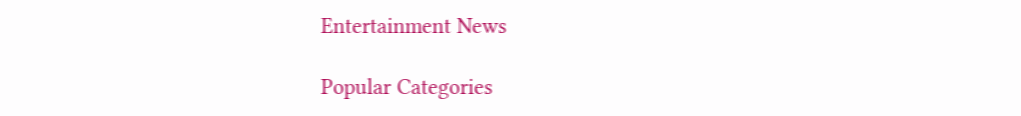Entertainment News

Popular Categories